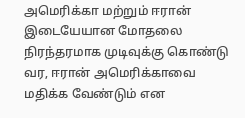அமெரிக்கா மற்றும் ஈரான் இடையேயான மோதலை நிரந்தரமாக முடிவுக்கு கொண்டு வர, ஈரான் அமெரிக்காவை மதிக்க வேண்டும் என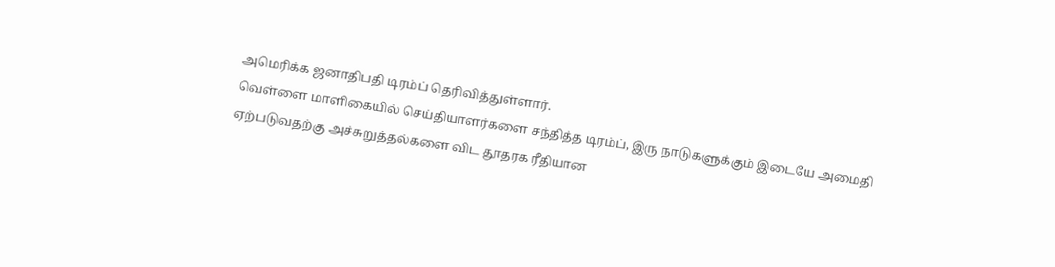அமெரிக்க ஜனாதிபதி டிரம்ப் தெரிவித்துள்ளார்.
வெள்ளை மாளிகையில் செய்தியாளர்களை சந்தித்த டிரம்ப், இரு நாடுகளுக்கும் இடையே அமைதி ஏற்படுவதற்கு அச்சுறுத்தல்களை விட தூதரக ரீதியான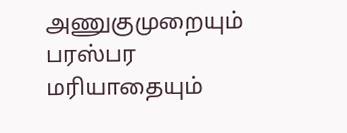அணுகுமுறையும் பரஸ்பர மரியாதையும்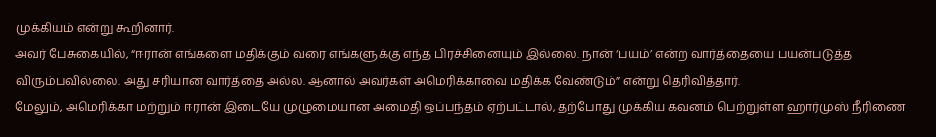முக்கியம் என்று கூறினார்.
அவர் பேசுகையில், “ஈரான் எங்களை மதிக்கும் வரை எங்களுக்கு எந்த பிரச்சினையும் இல்லை. நான் ‘பயம்’ என்ற வார்த்தையை பயன்படுத்த விரும்பவில்லை. அது சரியான வார்த்தை அல்ல. ஆனால் அவர்கள் அமெரிக்காவை மதிக்க வேண்டும்” என்று தெரிவித்தார்.
மேலும், அமெரிக்கா மற்றும் ஈரான் இடையே முழுமையான அமைதி ஒப்பந்தம் ஏற்பட்டால், தற்போது முக்கிய கவனம் பெற்றுள்ள ஹார்முஸ் நீரிணை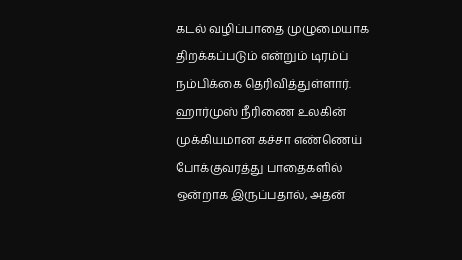கடல் வழிப்பாதை முழுமையாக திறக்கப்படும் என்றும் டிரம்ப் நம்பிக்கை தெரிவித்துள்ளார்.
ஹார்முஸ் நீரிணை உலகின் முக்கியமான கச்சா எண்ணெய் போக்குவரத்து பாதைகளில் ஒன்றாக இருப்பதால், அதன்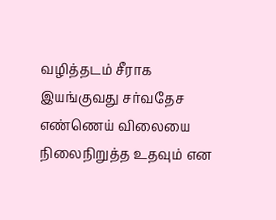வழித்தடம் சீராக இயங்குவது சர்வதேச எண்ணெய் விலையை நிலைநிறுத்த உதவும் என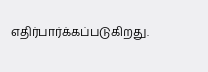எதிர்பார்க்கப்படுகிறது.